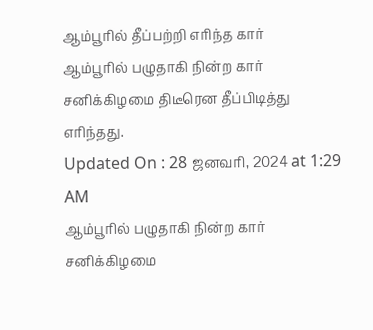ஆம்பூரில் தீப்பற்றி எரிந்த கார்
ஆம்பூரில் பழுதாகி நின்ற கார் சனிக்கிழமை திடீரென தீப்பிடித்து எரிந்தது.
Updated On : 28 ஜனவரி, 2024 at 1:29 AM
ஆம்பூரில் பழுதாகி நின்ற கார் சனிக்கிழமை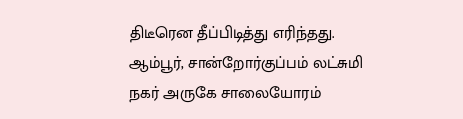திடீரென தீப்பிடித்து எரிந்தது.
ஆம்பூர், சான்றோர்குப்பம் லட்சுமி நகர் அருகே சாலையோரம்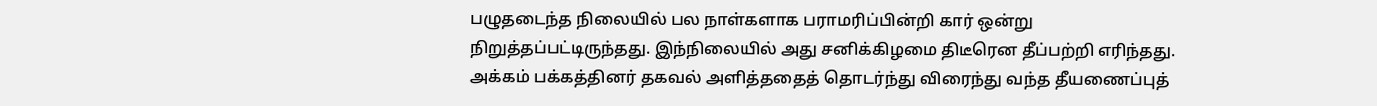பழுதடைந்த நிலையில் பல நாள்களாக பராமரிப்பின்றி கார் ஒன்று நிறுத்தப்பட்டிருந்தது. இந்நிலையில் அது சனிக்கிழமை திடீரென தீப்பற்றி எரிந்தது. அக்கம் பக்கத்தினர் தகவல் அளித்ததைத் தொடர்ந்து விரைந்து வந்த தீயணைப்புத்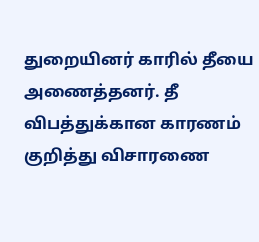துறையினர் காரில் தீயை அணைத்தனர். தீ விபத்துக்கான காரணம் குறித்து விசாரணை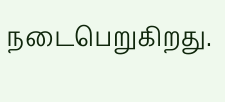நடைபெறுகிறது.